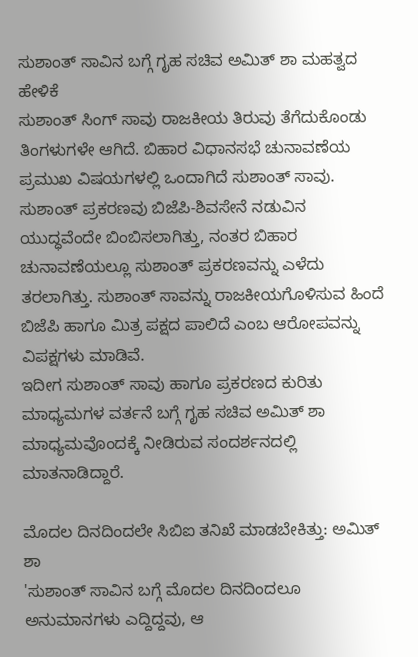ಸುಶಾಂತ್ ಸಾವಿನ ಬಗ್ಗೆ ಗೃಹ ಸಚಿವ ಅಮಿತ್ ಶಾ ಮಹತ್ವದ ಹೇಳಿಕೆ
ಸುಶಾಂತ್ ಸಿಂಗ್ ಸಾವು ರಾಜಕೀಯ ತಿರುವು ತೆಗೆದುಕೊಂಡು ತಿಂಗಳುಗಳೇ ಆಗಿದೆ. ಬಿಹಾರ ವಿಧಾನಸಭೆ ಚುನಾವಣೆಯ ಪ್ರಮುಖ ವಿಷಯಗಳಲ್ಲಿ ಒಂದಾಗಿದೆ ಸುಶಾಂತ್ ಸಾವು.
ಸುಶಾಂತ್ ಪ್ರಕರಣವು ಬಿಜೆಪಿ-ಶಿವಸೇನೆ ನಡುವಿನ ಯುದ್ಧವೆಂದೇ ಬಿಂಬಿಸಲಾಗಿತ್ತು, ನಂತರ ಬಿಹಾರ ಚುನಾವಣೆಯಲ್ಲೂ ಸುಶಾಂತ್ ಪ್ರಕರಣವನ್ನು ಎಳೆದು ತರಲಾಗಿತ್ತು. ಸುಶಾಂತ್ ಸಾವನ್ನು ರಾಜಕೀಯಗೊಳಿಸುವ ಹಿಂದೆ ಬಿಜೆಪಿ ಹಾಗೂ ಮಿತ್ರ ಪಕ್ಷದ ಪಾಲಿದೆ ಎಂಬ ಆರೋಪವನ್ನು ವಿಪಕ್ಷಗಳು ಮಾಡಿವೆ.
ಇದೀಗ ಸುಶಾಂತ್ ಸಾವು ಹಾಗೂ ಪ್ರಕರಣದ ಕುರಿತು ಮಾಧ್ಯಮಗಳ ವರ್ತನೆ ಬಗ್ಗೆ ಗೃಹ ಸಚಿವ ಅಮಿತ್ ಶಾ ಮಾಧ್ಯಮವೊಂದಕ್ಕೆ ನೀಡಿರುವ ಸಂದರ್ಶನದಲ್ಲಿ ಮಾತನಾಡಿದ್ದಾರೆ.

ಮೊದಲ ದಿನದಿಂದಲೇ ಸಿಬಿಐ ತನಿಖೆ ಮಾಡಬೇಕಿತ್ತು: ಅಮಿತ್ ಶಾ
'ಸುಶಾಂತ್ ಸಾವಿನ ಬಗ್ಗೆ ಮೊದಲ ದಿನದಿಂದಲೂ ಅನುಮಾನಗಳು ಎದ್ದಿದ್ದವು, ಆ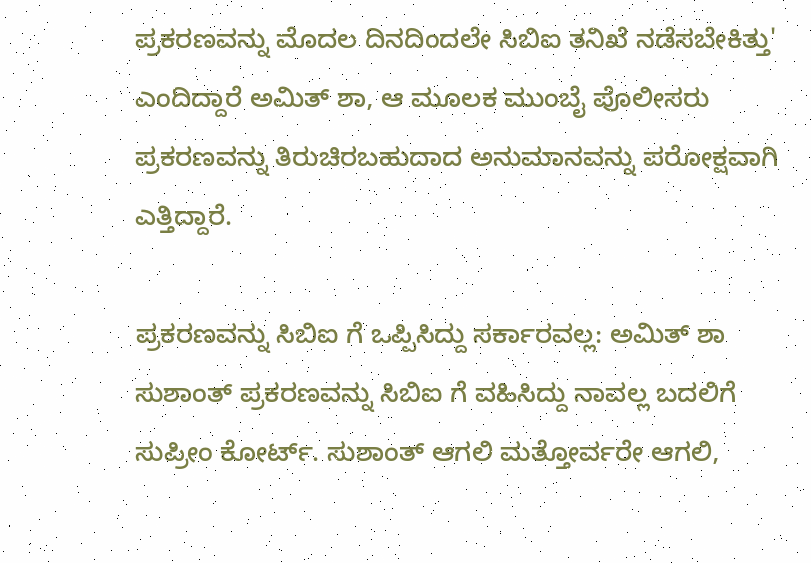ಪ್ರಕರಣವನ್ನು ಮೊದಲ ದಿನದಿಂದಲೇ ಸಿಬಿಐ ತನಿಖೆ ನಡೆಸಬೇಕಿತ್ತು' ಎಂದಿದ್ದಾರೆ ಅಮಿತ್ ಶಾ, ಆ ಮೂಲಕ ಮುಂಬೈ ಪೊಲೀಸರು ಪ್ರಕರಣವನ್ನು ತಿರುಚಿರಬಹುದಾದ ಅನುಮಾನವನ್ನು ಪರೋಕ್ಷವಾಗಿ ಎತ್ತಿದ್ದಾರೆ.

ಪ್ರಕರಣವನ್ನು ಸಿಬಿಐ ಗೆ ಒಪ್ಪಿಸಿದ್ದು ಸರ್ಕಾರವಲ್ಲ: ಅಮಿತ್ ಶಾ
ಸುಶಾಂತ್ ಪ್ರಕರಣವನ್ನು ಸಿಬಿಐ ಗೆ ವಹಿಸಿದ್ದು ನಾವಲ್ಲ ಬದಲಿಗೆ ಸುಪ್ರೀಂ ಕೋರ್ಟ್. ಸುಶಾಂತ್ ಆಗಲಿ ಮತ್ತೋರ್ವರೇ ಆಗಲಿ,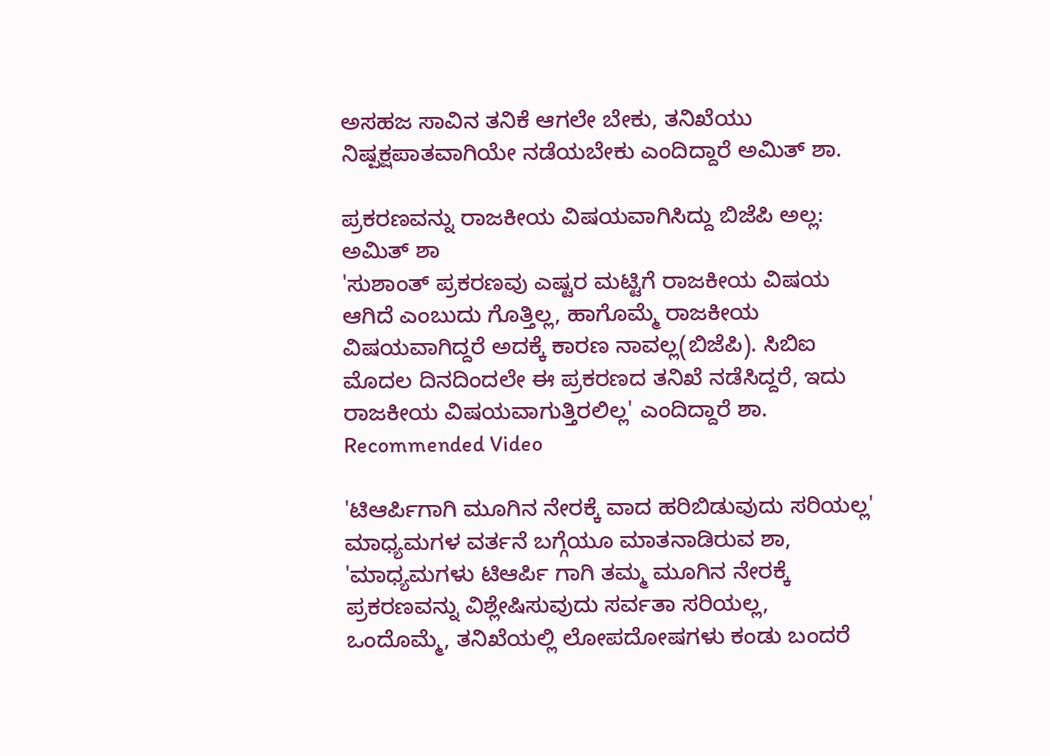ಅಸಹಜ ಸಾವಿನ ತನಿಕೆ ಆಗಲೇ ಬೇಕು, ತನಿಖೆಯು ನಿಷ್ಪಕ್ಷಪಾತವಾಗಿಯೇ ನಡೆಯಬೇಕು ಎಂದಿದ್ದಾರೆ ಅಮಿತ್ ಶಾ.

ಪ್ರಕರಣವನ್ನು ರಾಜಕೀಯ ವಿಷಯವಾಗಿಸಿದ್ದು ಬಿಜೆಪಿ ಅಲ್ಲ: ಅಮಿತ್ ಶಾ
'ಸುಶಾಂತ್ ಪ್ರಕರಣವು ಎಷ್ಟರ ಮಟ್ಟಿಗೆ ರಾಜಕೀಯ ವಿಷಯ ಆಗಿದೆ ಎಂಬುದು ಗೊತ್ತಿಲ್ಲ, ಹಾಗೊಮ್ಮೆ ರಾಜಕೀಯ ವಿಷಯವಾಗಿದ್ದರೆ ಅದಕ್ಕೆ ಕಾರಣ ನಾವಲ್ಲ(ಬಿಜೆಪಿ). ಸಿಬಿಐ ಮೊದಲ ದಿನದಿಂದಲೇ ಈ ಪ್ರಕರಣದ ತನಿಖೆ ನಡೆಸಿದ್ದರೆ, ಇದು ರಾಜಕೀಯ ವಿಷಯವಾಗುತ್ತಿರಲಿಲ್ಲ' ಎಂದಿದ್ದಾರೆ ಶಾ.
Recommended Video

'ಟಿಆರ್ಪಿಗಾಗಿ ಮೂಗಿನ ನೇರಕ್ಕೆ ವಾದ ಹರಿಬಿಡುವುದು ಸರಿಯಲ್ಲ'
ಮಾಧ್ಯಮಗಳ ವರ್ತನೆ ಬಗ್ಗೆಯೂ ಮಾತನಾಡಿರುವ ಶಾ, 'ಮಾಧ್ಯಮಗಳು ಟಿಆರ್ಪಿ ಗಾಗಿ ತಮ್ಮ ಮೂಗಿನ ನೇರಕ್ಕೆ ಪ್ರಕರಣವನ್ನು ವಿಶ್ಲೇಷಿಸುವುದು ಸರ್ವತಾ ಸರಿಯಲ್ಲ, ಒಂದೊಮ್ಮೆ, ತನಿಖೆಯಲ್ಲಿ ಲೋಪದೋಷಗಳು ಕಂಡು ಬಂದರೆ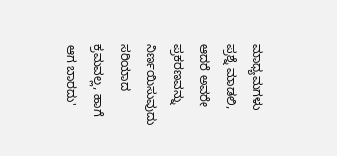ಮಾಧ್ಯಮಗಳು ಪ್ರಶ್ನೆ ಮಾಡಲಿ, ಆದರೆ ಅವರೇ ಪ್ರಕರಣವನ್ನು ನಿರ್ಣಯಿಸುವುದು ಸರಿಯಾದ ಕ್ರಮವಲ್ಲ, ಹಾಗೆ ಆಗ ಬಾರದು'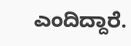ಎಂದಿದ್ದಾರೆ.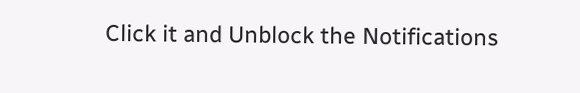Click it and Unblock the Notifications